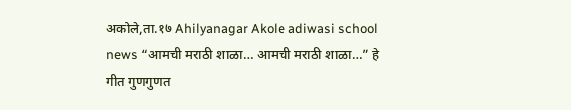अकोले,ता.१७ Ahilyanagar Akole adiwasi school news “आमची मराठी शाळा… आमची मराठी शाळा…” हे गीत गुणगुणत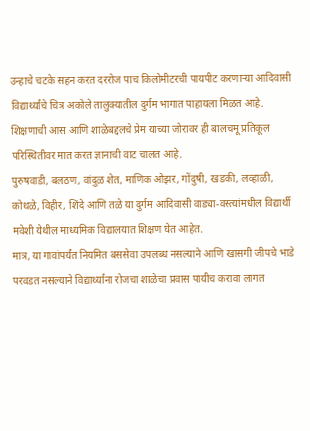उन्हाचे चटके सहन करत दररोज पाच किलोमीटरची पायपीट करणाऱ्या आदिवासी विद्यार्थ्यांचे चित्र अकोले तालुक्यातील दुर्गम भागात पाहायला मिळत आहे.
शिक्षणाची आस आणि शाळेबद्दलचे प्रेम याच्या जोरावर ही बालचमू प्रतिकूल परिस्थितीवर मात करत ज्ञानाची वाट चालत आहे.
पुरुषवाडी, बलठण, वांदुळ शेत, माणिक ओझर, गोंदुषी, खडकी, लव्हाळी, कोथळे, विहीर, शिंदे आणि तळे या दुर्गम आदिवासी वाड्या-वस्त्यांमधील विद्यार्थी मवेशी येथील माध्यमिक विद्यालयात शिक्षण घेत आहेत.
मात्र, या गावांपर्यंत नियमित बससेवा उपलब्ध नसल्याने आणि खासगी जीपचे भाडे परवडत नसल्याने विद्यार्थ्यांना रोजचा शाळेचा प्रवास पायीच करावा लागत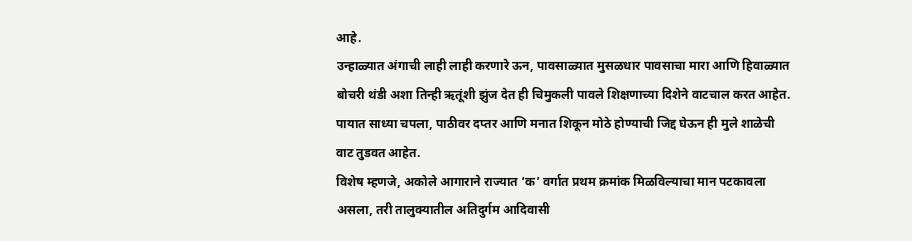आहे.
उन्हाळ्यात अंगाची लाही लाही करणारे ऊन, पावसाळ्यात मुसळधार पावसाचा मारा आणि हिवाळ्यात बोचरी थंडी अशा तिन्ही ऋतूंशी झुंज देत ही चिमुकली पावले शिक्षणाच्या दिशेने वाटचाल करत आहेत. पायात साध्या चपला, पाठीवर दप्तर आणि मनात शिकून मोठे होण्याची जिद्द घेऊन ही मुले शाळेची वाट तुडवत आहेत.
विशेष म्हणजे, अकोले आगाराने राज्यात ‘क’ वर्गात प्रथम क्रमांक मिळविल्याचा मान पटकावला असला, तरी तालुक्यातील अतिदुर्गम आदिवासी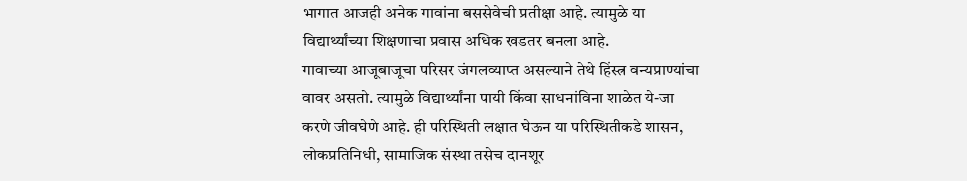भागात आजही अनेक गावांना बससेवेची प्रतीक्षा आहे. त्यामुळे या विद्यार्थ्यांच्या शिक्षणाचा प्रवास अधिक खडतर बनला आहे.
गावाच्या आजूबाजूचा परिसर जंगलव्याप्त असल्याने तेथे हिंस्त्र वन्यप्राण्यांचा वावर असतो. त्यामुळे विद्यार्थ्यांना पायी किंवा साधनांविना शाळेत ये-जा करणे जीवघेणे आहे. ही परिस्थिती लक्षात घेऊन या परिस्थितीकडे शासन, लोकप्रतिनिधी, सामाजिक संस्था तसेच दानशूर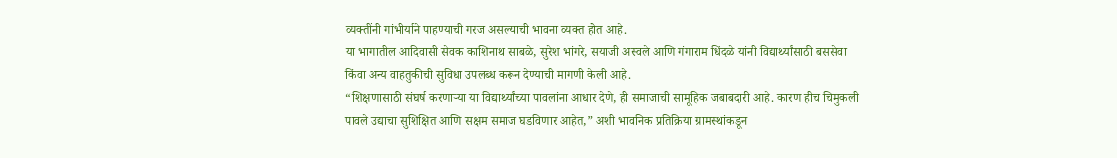व्यक्तींनी गांभीर्याने पाहण्याची गरज असल्याची भावना व्यक्त होत आहे.
या भागातील आदिवासी सेवक काशिनाथ साबळे, सुरेश भांगरे, सयाजी अस्वले आणि गंगाराम धिंदळे यांनी विद्यार्थ्यांसाठी बससेवा किंवा अन्य वाहतुकीची सुविधा उपलब्ध करून देण्याची मागणी केली आहे.
“शिक्षणासाठी संघर्ष करणाऱ्या या विद्यार्थ्यांच्या पावलांना आधार देणे, ही समाजाची सामूहिक जबाबदारी आहे. कारण हीच चिमुकली पावले उद्याचा सुशिक्षित आणि सक्षम समाज घडविणार आहेत,” अशी भावनिक प्रतिक्रिया ग्रामस्थांकडून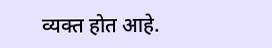व्यक्त होत आहे.